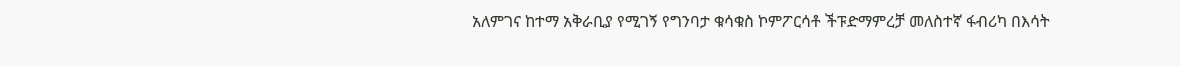አለምገና ከተማ አቅራቢያ የሚገኝ የግንባታ ቁሳቁስ ኮምፖርሳቶ ችፑድማምረቻ መለስተኛ ፋብሪካ በእሳት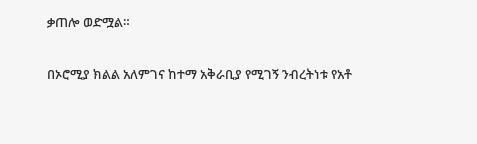ቃጠሎ ወድሟል።

በኦሮሚያ ክልል አለምገና ከተማ አቅራቢያ የሚገኝ ንብረትነቱ የአቶ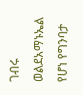ገብሩ ወልደአማኑኤል የሆነ የግንባታ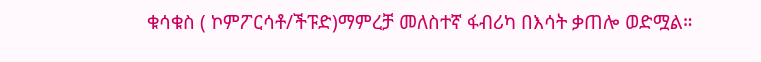ቁሳቁስ ( ኮምፖርሳቶ/ችፑድ)ማምረቻ መለስተኛ ፋብሪካ በእሳት ቃጠሎ ወድሟል።